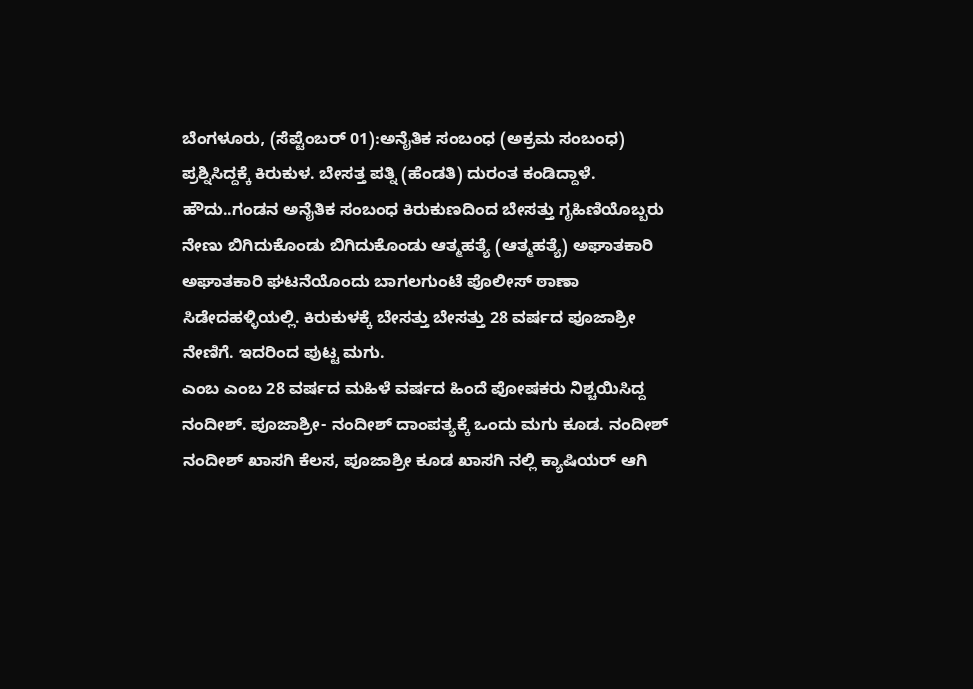ಬೆಂಗಳೂರು, (ಸೆಪ್ಟೆಂಬರ್ 01):ಅನೈತಿಕ ಸಂಬಂಧ (ಅಕ್ರಮ ಸಂಬಂಧ) ಪ್ರಶ್ನಿಸಿದ್ದಕ್ಕೆ ಕಿರುಕುಳ. ಬೇಸತ್ತ ಪತ್ನಿ (ಹೆಂಡತಿ) ದುರಂತ ಕಂಡಿದ್ದಾಳೆ. ಹೌದು..ಗಂಡನ ಅನೈತಿಕ ಸಂಬಂಧ ಕಿರುಕುಣದಿಂದ ಬೇಸತ್ತು ಗೃಹಿಣಿಯೊಬ್ಬರು ನೇಣು ಬಿಗಿದುಕೊಂಡು ಬಿಗಿದುಕೊಂಡು ಆತ್ಮಹತ್ಯೆ (ಆತ್ಮಹತ್ಯೆ) ಅಘಾತಕಾರಿ ಅಘಾತಕಾರಿ ಘಟನೆಯೊಂದು ಬಾಗಲಗುಂಟೆ ಪೊಲೀಸ್ ಠಾಣಾ ಸಿಡೇದಹಳ್ಳಿಯಲ್ಲಿ. ಕಿರುಕುಳಕ್ಕೆ ಬೇಸತ್ತು ಬೇಸತ್ತು 28 ವರ್ಷದ ಪೂಜಾಶ್ರೀ ನೇಣಿಗೆ. ಇದರಿಂದ ಪುಟ್ಟ ಮಗು.
ಎಂಬ ಎಂಬ 28 ವರ್ಷದ ಮಹಿಳೆ ವರ್ಷದ ಹಿಂದೆ ಪೋಷಕರು ನಿಶ್ಚಯಿಸಿದ್ದ ನಂದೀಶ್. ಪೂಜಾಶ್ರೀ- ನಂದೀಶ್ ದಾಂಪತ್ಯಕ್ಕೆ ಒಂದು ಮಗು ಕೂಡ. ನಂದೀಶ್ ನಂದೀಶ್ ಖಾಸಗಿ ಕೆಲಸ, ಪೂಜಾಶ್ರೀ ಕೂಡ ಖಾಸಗಿ ನಲ್ಲಿ ಕ್ಯಾಷಿಯರ್ ಆಗಿ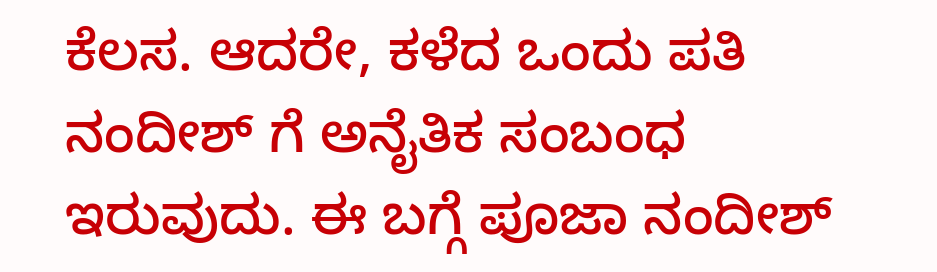ಕೆಲಸ. ಆದರೇ, ಕಳೆದ ಒಂದು ಪತಿ ನಂದೀಶ್ ಗೆ ಅನೈತಿಕ ಸಂಬಂಧ ಇರುವುದು. ಈ ಬಗ್ಗೆ ಪೂಜಾ ನಂದೀಶ್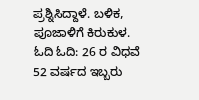ಪ್ರಶ್ನಿಸಿದ್ದಾಳೆ. ಬಳಿಕ, ಪೂಜಾಳಿಗೆ ಕಿರುಕುಳ.
ಓದಿ ಓದಿ: 26 ರ ವಿಧವೆ 52 ವರ್ಷದ ಇಬ್ಬರು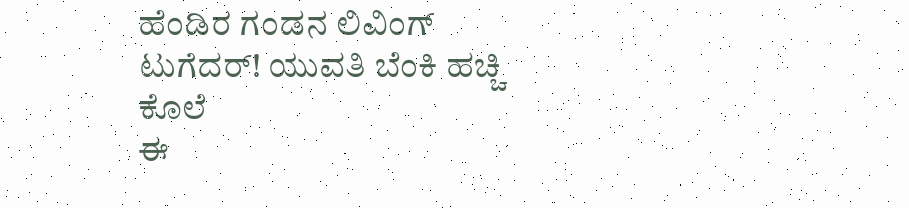ಹೆಂಡಿರ ಗಂಡನ ಲಿವಿಂಗ್ ಟುಗೆದರ್! ಯುವತಿ ಬೆಂಕಿ ಹಚ್ಚಿ ಕೊಲೆ
ಈ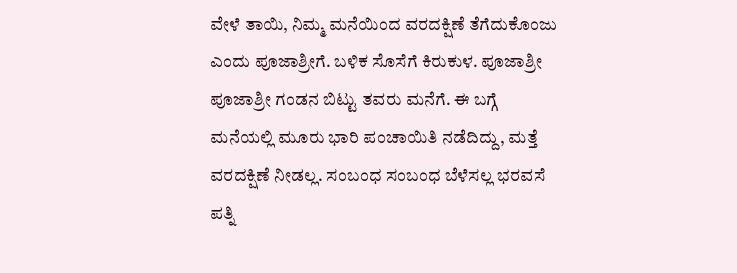ವೇಳೆ ತಾಯಿ, ನಿಮ್ಮ ಮನೆಯಿಂದ ವರದಕ್ಷಿಣೆ ತೆಗೆದುಕೊಂಜು ಎಂದು ಪೂಜಾಶ್ರೀಗೆ. ಬಳಿಕ ಸೊಸೆಗೆ ಕಿರುಕುಳ. ಪೂಜಾಶ್ರೀ ಪೂಜಾಶ್ರೀ ಗಂಡನ ಬಿಟ್ಟು ತವರು ಮನೆಗೆ. ಈ ಬಗ್ಗೆ ಮನೆಯಲ್ಲಿ ಮೂರು ಭಾರಿ ಪಂಚಾಯಿತಿ ನಡೆದಿದ್ದು, ಮತ್ತೆ ವರದಕ್ಷಿಣೆ ನೀಡಲ್ಲ. ಸಂಬಂಧ ಸಂಬಂಧ ಬೆಳೆಸಲ್ಲ ಭರವಸೆ ಪತ್ನಿ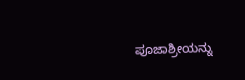ಪೂಜಾಶ್ರೀಯನ್ನು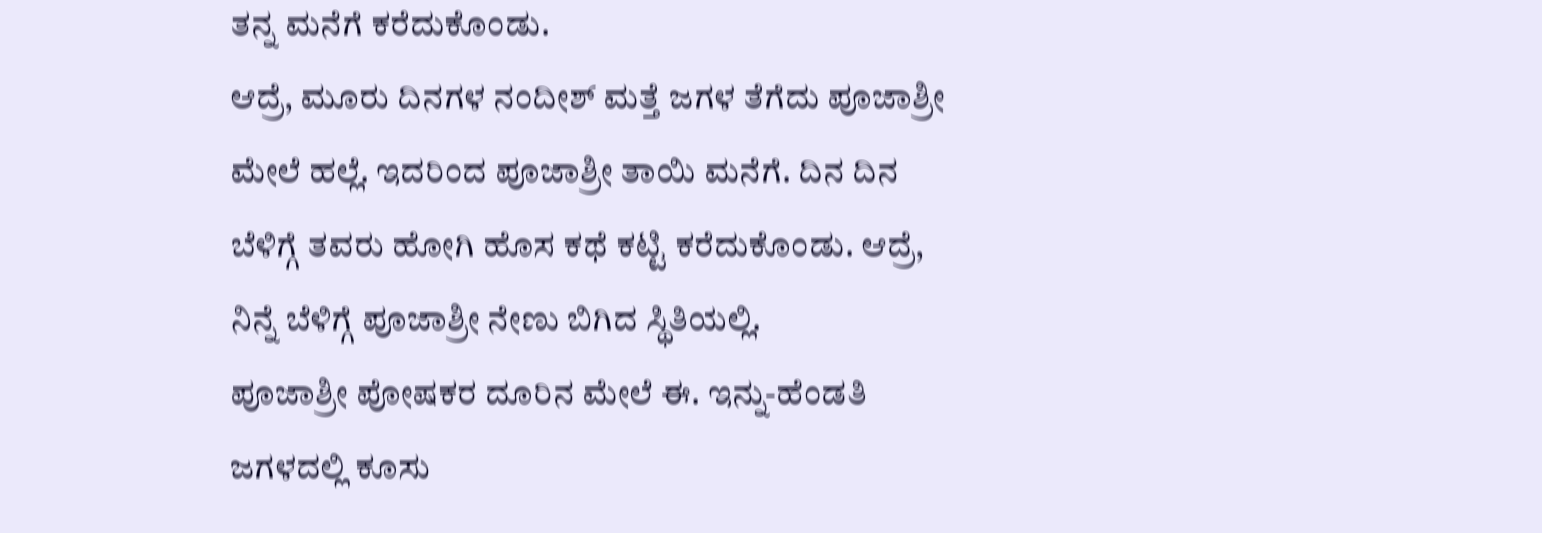ತನ್ನ ಮನೆಗೆ ಕರೆದುಕೊಂಡು.
ಆದ್ರೆ, ಮೂರು ದಿನಗಳ ನಂದೀಶ್ ಮತ್ತೆ ಜಗಳ ತೆಗೆದು ಪೂಜಾಶ್ರೀ ಮೇಲೆ ಹಲ್ಲೆ. ಇದರಿಂದ ಪೂಜಾಶ್ರೀ ತಾಯಿ ಮನೆಗೆ. ದಿನ ದಿನ ಬೆಳಿಗ್ಗೆ ತವರು ಹೋಗಿ ಹೊಸ ಕಥೆ ಕಟ್ಟಿ ಕರೆದುಕೊಂಡು. ಆದ್ರೆ, ನಿನ್ನೆ ಬೆಳಿಗ್ಗೆ ಪೂಜಾಶ್ರೀ ನೇಣು ಬಿಗಿದ ಸ್ಥಿತಿಯಲ್ಲಿ.
ಪೂಜಾಶ್ರೀ ಪೋಷಕರ ದೂರಿನ ಮೇಲೆ ಈ. ಇನ್ನು-ಹೆಂಡತಿ ಜಗಳದಲ್ಲಿ ಕೂಸು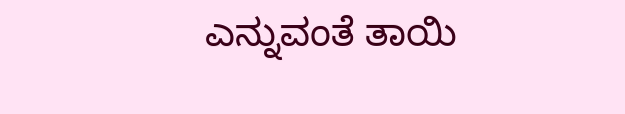ಎನ್ನುವಂತೆ ತಾಯಿ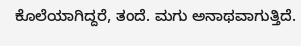ಕೊಲೆಯಾಗಿದ್ದರೆ, ತಂದೆ. ಮಗು ಅನಾಥವಾಗುತ್ತಿದೆ.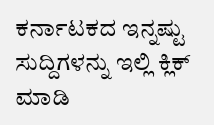ಕರ್ನಾಟಕದ ಇನ್ನಷ್ಟು ಸುದ್ದಿಗಳನ್ನು ಇಲ್ಲಿ ಕ್ಲಿಕ್ ಮಾಡಿ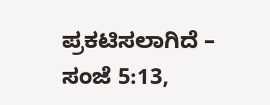ಪ್ರಕಟಿಸಲಾಗಿದೆ – ಸಂಜೆ 5:13,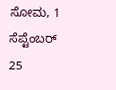ಸೋಮ, 1 ಸೆಪ್ಟೆಂಬರ್ 25